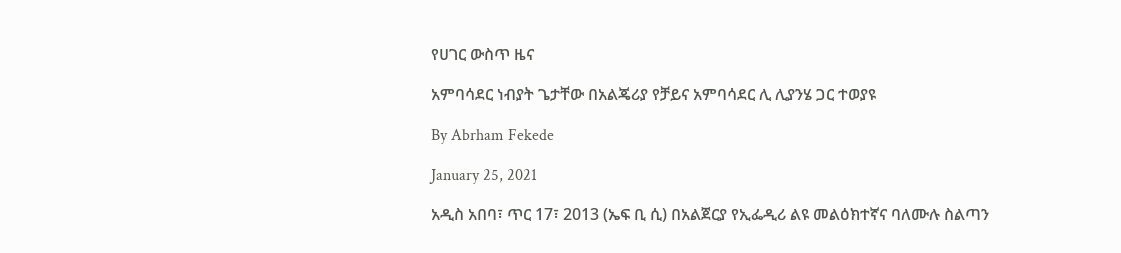የሀገር ውስጥ ዜና

አምባሳደር ነብያት ጌታቸው በአልጄሪያ የቻይና አምባሳደር ሊ ሊያንሄ ጋር ተወያዩ

By Abrham Fekede

January 25, 2021

አዲስ አበባ፣ ጥር 17፣ 2013 (ኤፍ ቢ ሲ) በአልጀርያ የኢፌዲሪ ልዩ መልዕክተኛና ባለሙሉ ስልጣን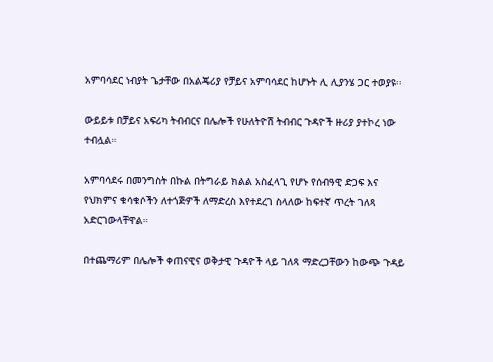አምባሳደር ነብያት ጌታቸው በአልጄሪያ የቻይና አምባሳደር ከሆኑት ሊ ሊያንሄ ጋር ተወያዩ፡፡

ውይይቱ በቻይና አፍሪካ ትብብርና በሌሎች የሁለትዮሽ ትብብር ጉዳዮች ዙሪያ ያተኮረ ነው ተብሏል።

አምባሳደሩ በመንግስት በኩል በትግራይ ክልል አስፈላጊ የሆኑ የሰብዓዊ ድጋፍ እና የህክምና ቁሳቁሶችን ለተጎጅዎች ለማድረስ እየተደረገ ስላለው ከፍተኛ ጥረት ገለጻ አድርገውላቸዋል።

በተጨማሪም በሌሎች ቀጠናዊና ወቅታዊ ጉዳዮች ላይ ገለጻ ማድረጋቸውን ከውጭ ጉዳይ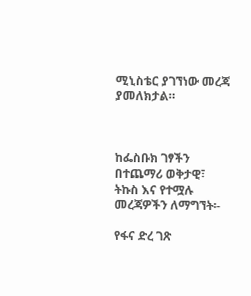ሚኒስቴር ያገኘነው መረጃ ያመለክታል።



ከፌስቡክ ገፃችን በተጨማሪ ወቅታዊ፣ ትኩስ እና የተሟሉ መረጃዎችን ለማግኘት፡-

የፋና ድረ ገጽ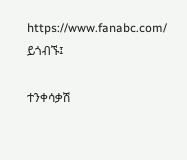https://www.fanabc.com/ ይጎብኙ፤

ተንቀሳቃሽ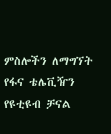ምስሎችን ለማግኘት የፋና ቴሌቪዥን የዩቲዩብ ቻናል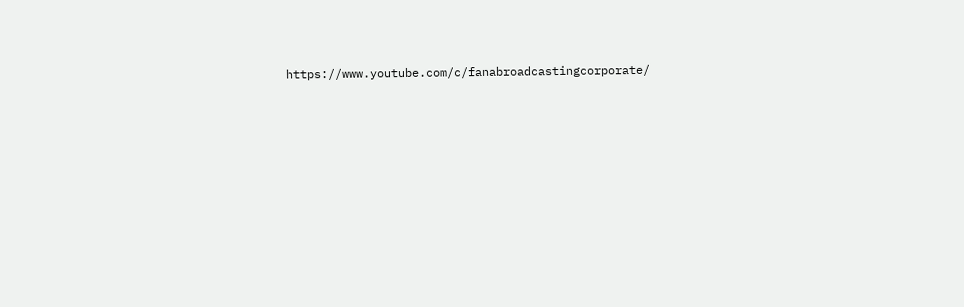https://www.youtube.com/c/fanabroadcastingcorporate/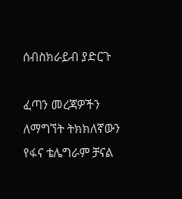ሰብስክራይብ ያድርጉ

ፈጣን መረጃዎችን ለማግኘት ትክክለኛውን የፋና ቴሌግራም ቻናል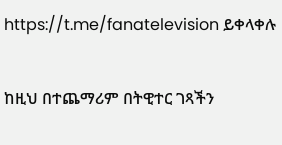https://t.me/fanatelevision ይቀላቀሉ

ከዚህ በተጨማሪም በትዊተር ገጻችን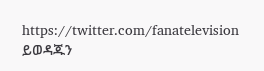https://twitter.com/fanatelevision ይወዳጁን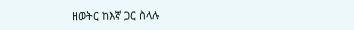ዘወትር ከእኛ ጋር ስላሉ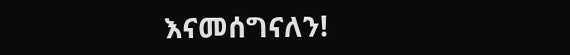እናመሰግናለን!